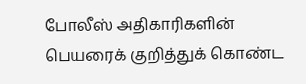போலீஸ் அதிகாரிகளின் பெயரைக் குறித்துக் கொண்ட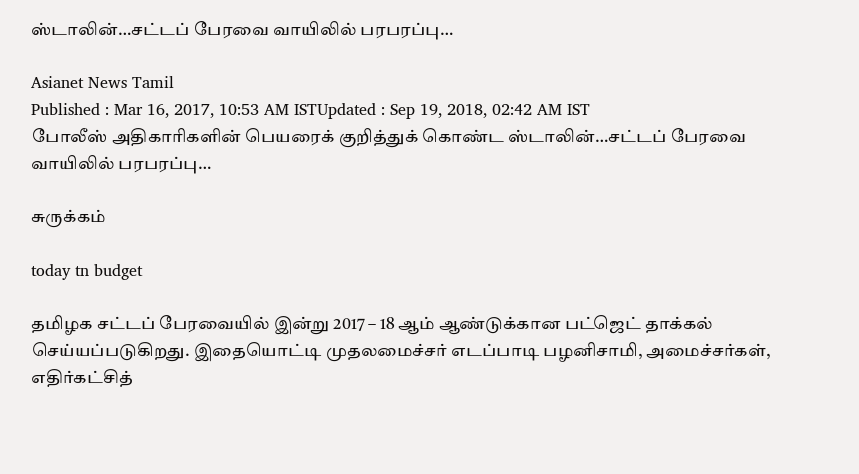ஸ்டாலின்…சட்டப் பேரவை வாயிலில் பரபரப்பு…

Asianet News Tamil
Published : Mar 16, 2017, 10:53 AM ISTUpdated : Sep 19, 2018, 02:42 AM IST
போலீஸ் அதிகாரிகளின் பெயரைக் குறித்துக் கொண்ட ஸ்டாலின்…சட்டப் பேரவை வாயிலில் பரபரப்பு…

சுருக்கம்

today tn budget

தமிழக சட்டப் பேரவையில் இன்று 2017 – 18 ஆம் ஆண்டுக்கான பட்ஜெட் தாக்கல் செய்யப்படுகிறது. இதையொட்டி முதலமைச்சர் எடப்பாடி பழனிசாமி, அமைச்சர்கள், எதிர்கட்சித்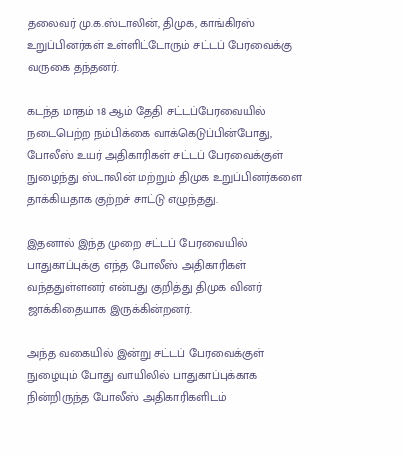தலைவர் மு.க.ஸ்டாலின், திமுக, காங்கிரஸ் உறுப்பினர்கள் உள்ளிட்டோரும் சட்டப் பேரவைக்கு வருகை தந்தனர்.

கடந்த மாதம் 18 ஆம் தேதி சட்டப்பேரவையில் நடைபெற்ற நம்பிக்கை வாக்கெடுப்பின்போது, போலீஸ் உயர் அதிகாரிகள் சட்டப் பேரவைக்குள் நுழைந்து ஸ்டாலின் மற்றும் திமுக உறுப்பினர்களை தாக்கியதாக குற்றச் சாட்டு எழுந்தது.

இதனால் இந்த முறை சட்டப் பேரவையில் பாதுகாப்புக்கு எந்த போலீஸ் அதிகாரிகள் வந்ததுள்ளனர் என்பது குறித்து திமுக வினர் ஜாக்கிதையாக இருக்கின்றனர்.

அந்த வகையில் இன்று சட்டப் பேரவைக்குள் நுழையும் போது வாயிலில் பாதுகாப்புக்காக நின்றிருந்த போலீஸ் அதிகாரிகளிடம்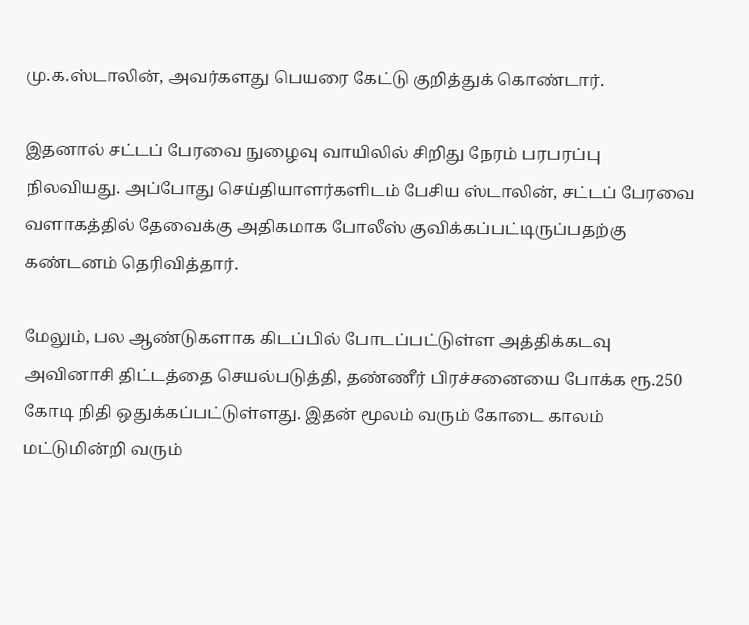மு.க.ஸ்டாலின், அவர்களது பெயரை கேட்டு குறித்துக் கொண்டார்.

இதனால் சட்டப் பேரவை நுழைவு வாயிலில் சிறிது நேரம் பரபரப்பு நிலவியது. அப்போது செய்தியாளர்களிடம் பேசிய ஸ்டாலின், சட்டப் பேரவை வளாகத்தில் தேவைக்கு அதிகமாக போலீஸ் குவிக்கப்பட்டிருப்பதற்கு கண்டனம் தெரிவித்தார்.

மேலும், பல ஆண்டுகளாக கிடப்பில் போடப்பட்டுள்ள அத்திக்கடவு அவினாசி திட்டத்தை செயல்படுத்தி, தண்ணீர் பிரச்சனையை போக்க ரூ.250 கோடி நிதி ஒதுக்கப்பட்டுள்ளது. இதன் மூலம் வரும் கோடை காலம் மட்டுமின்றி வரும்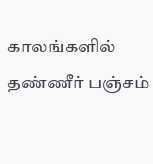காலங்களில் தண்ணீர் பஞ்சம்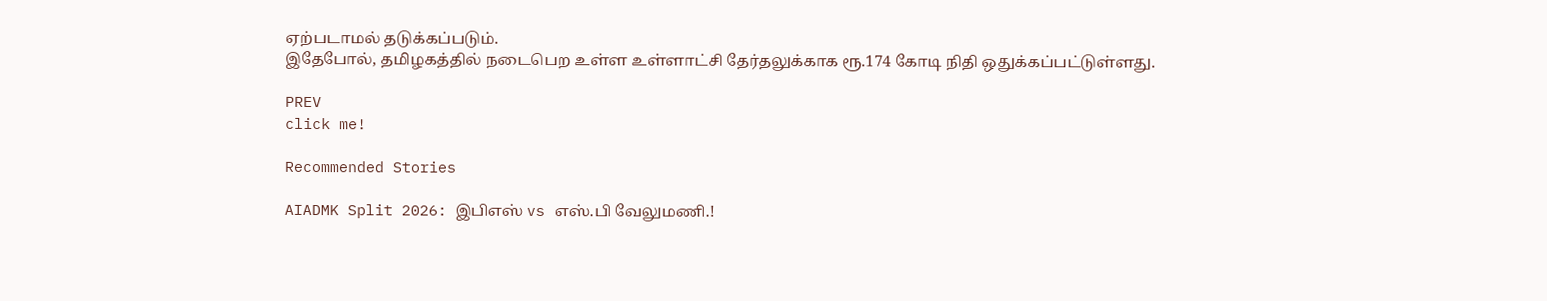ஏற்படாமல் தடுக்கப்படும்.
இதேபோல், தமிழகத்தில் நடைபெற உள்ள உள்ளாட்சி தேர்தலுக்காக ரூ.174 கோடி நிதி ஒதுக்கப்பட்டுள்ளது.

PREV
click me!

Recommended Stories

AIADMK Split 2026: இபிஎஸ் vs எஸ்.பி வேலுமணி.!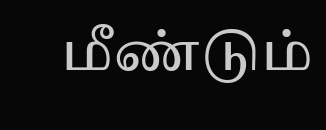மீண்டும்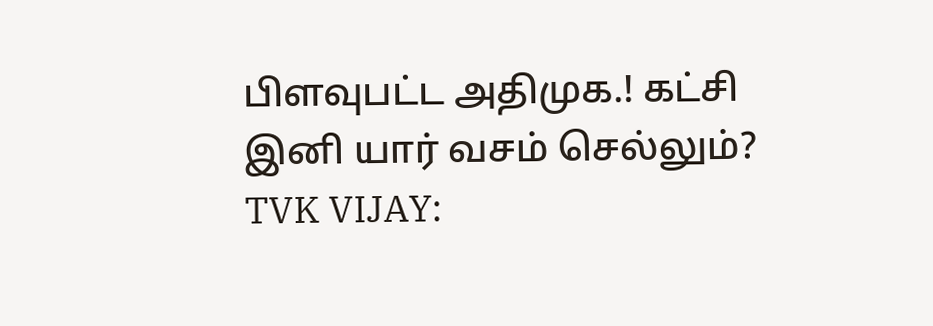பிளவுபட்ட அதிமுக.! கட்சி இனி யார் வசம் செல்லும்?
TVK VIJAY: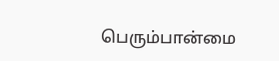பெரும்பான்மை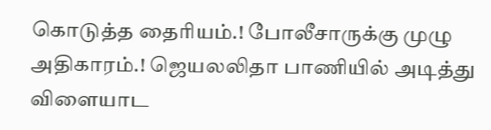கொடுத்த தைரியம்.! போலீசாருக்கு முழு அதிகாரம்.! ஜெயலலிதா பாணியில் அடித்து விளையாட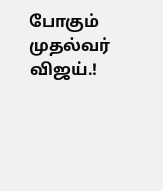போகும் முதல்வர் விஜய்.!